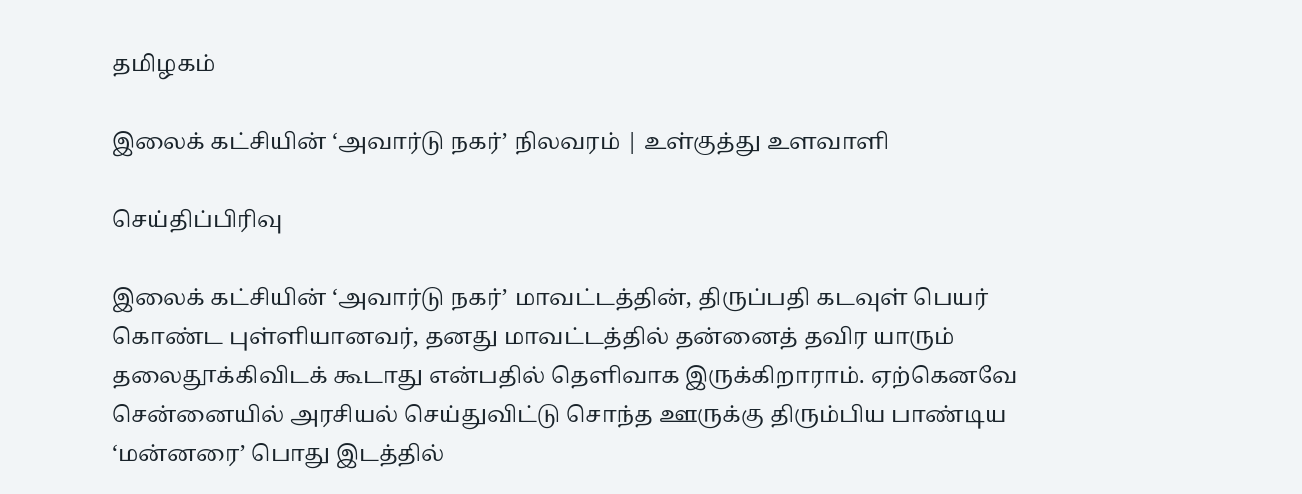தமிழகம்

இலைக் கட்சியின் ‘அவார்டு நகர்’ நிலவரம் | உள்குத்து உளவாளி

செய்திப்பிரிவு

இலைக் கட்சியின் ‘அவார்டு நகர்’ மாவட்டத்தின், திருப்பதி கடவுள் பெயர் கொண்ட புள்ளியானவர், தனது மாவட்டத்தில் தன்னைத் தவிர யாரும் தலைதூக்கிவிடக் கூடாது என்பதில் தெளிவாக இருக்கிறாராம். ஏற்கெனவே சென்னையில் அரசியல் செய்துவிட்டு சொந்த ஊருக்கு திரும்பிய பாண்டிய ‘மன்னரை’ பொது இடத்தில்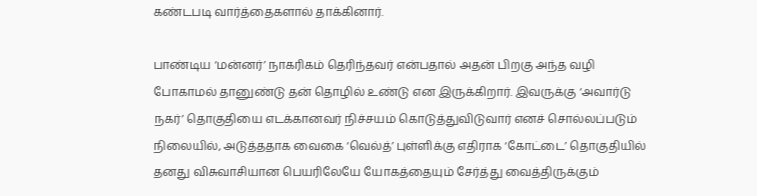கண்டபடி வார்த்தைகளால் தாக்கினார்.

பாண்டிய ‘மன்னர்’ நாகரிகம் தெரிந்தவர் என்பதால் அதன் பிறகு அந்த வழி போகாமல் தானுண்டு தன் தொழில் உண்டு என இருக்கிறார். இவருக்கு ‘அவார்டு நகர்’ தொகுதியை எடக்கானவர் நிச்சயம் கொடுத்துவிடுவார் எனச் சொல்லப்படும் நிலையில், அடுத்ததாக வைகை ‘வெல்த்’ புள்ளிக்கு எதிராக ‘கோட்டை’ தொகுதியில் தனது விசுவாசியான பெயரிலேயே யோகத்தையும் சேர்த்து வைத்திருக்கும்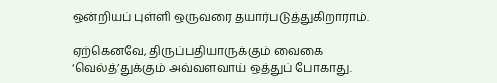ஒன்றியப் புள்ளி ஒருவரை தயார்படுத்துகிறாராம்.

ஏற்கெனவே, திருப்பதியாருக்கும் வைகை ‘வெல்த்’துக்கும் அவ்வளவாய் ஒத்துப் போகாது.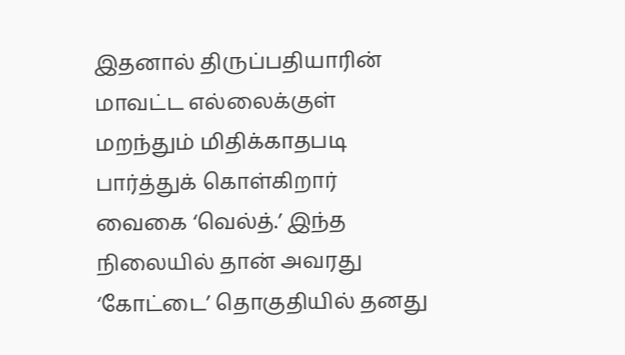இதனால் திருப்பதியாரின் மாவட்ட எல்லைக்குள் மறந்தும் மிதிக்காதபடி பார்த்துக் கொள்கிறார் வைகை ‘வெல்த்.’ இந்த நிலையில் தான் அவரது ‘கோட்டை’ தொகுதியில் தனது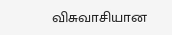விசுவாசியான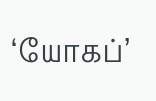‘யோகப்’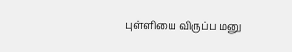புள்ளியை விருப்ப மனு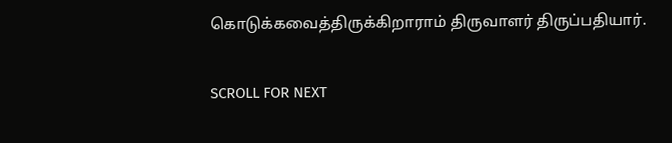கொடுக்கவைத்திருக்கிறாராம் திருவாளர் திருப்பதியார்.

SCROLL FOR NEXT